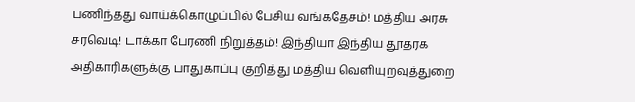பணிந்தது வாய்க்கொழுப்பில் பேசிய வங்கதேசம்! மத்திய அரசு சரவெடி! டாக்கா பேரணி நிறுத்தம்! இந்தியா இந்திய தூதரக அதிகாரிகளுக்கு பாதுகாப்பு குறித்து மத்திய வெளியுறவுத்துறை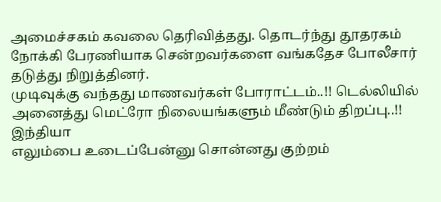அமைச்சகம் கவலை தெரிவித்தது. தொடர்ந்து தூதரகம் நோக்கி பேரணியாக சென்றவர்களை வங்கதேச போலீசார் தடுத்து நிறுத்தினர்.
முடிவுக்கு வந்தது மாணவர்கள் போராட்டம்..!! டெல்லியில் அனைத்து மெட்ரோ நிலையங்களும் மீண்டும் திறப்பு..!! இந்தியா
எலும்பை உடைப்பேன்னு சொன்னது குற்றம்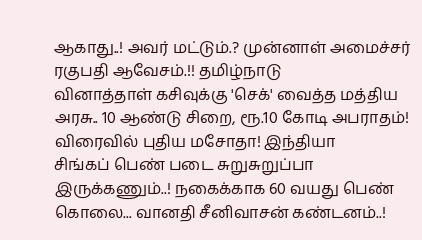ஆகாது..! அவர் மட்டும்.? முன்னாள் அமைச்சர் ரகுபதி ஆவேசம்.!! தமிழ்நாடு
வினாத்தாள் கசிவுக்கு 'செக்' வைத்த மத்திய அரசு.. 10 ஆண்டு சிறை, ரூ.10 கோடி அபராதம்! விரைவில் புதிய மசோதா! இந்தியா
சிங்கப் பெண் படை சுறுசுறுப்பா இருக்கணும்..! நகைக்காக 60 வயது பெண் கொலை... வானதி சீனிவாசன் கண்டனம்..!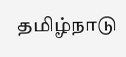தமிழ்நாடு